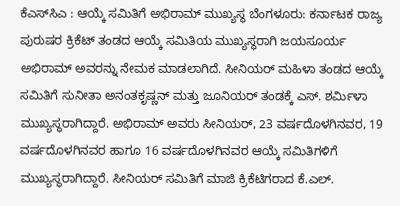ಕೆಎಸ್‌ಸಿಎ : ಆಯ್ಕೆ ಸಮಿತಿಗೆ ಅಭಿರಾಮ್ ಮುಖ್ಯಸ್ಥ ಬೆಂಗಳೂರು: ಕರ್ನಾಟಕ ರಾಜ್ಯ ಪುರುಷರ ಕ್ರಿಕೆಟ್ ತಂಡದ ಆಯ್ಕೆ ಸಮಿತಿಯ ಮುಖ್ಯಸ್ಥರಾಗಿ ಜಯಸೂರ್ಯ ಅಭಿರಾಮ್ ಅವರನ್ನು ನೇಮಕ ಮಾಡಲಾಗಿದೆ. ಸೀನಿಯರ್ ಮಹಿಳಾ ತಂಡದ ಆಯ್ಕೆ ಸಮಿತಿಗೆ ಸುನೀತಾ ಅನಂತಕೃಷ್ಣನ್ ಮತ್ತು ಜೂನಿಯರ್ ತಂಡಕ್ಕೆ ಎಸ್. ಶರ್ಮಿಳಾ ಮುಖ್ಯಸ್ಥರಾಗಿದ್ದಾರೆ. ಅಭಿರಾಮ್ ಅವರು ಸೀನಿಯರ್, 23 ವರ್ಷದೊಳಗಿನವರ, 19 ವರ್ಷದೊಳಗಿನವರ ಹಾಗೂ 16 ವರ್ಷದೊಳಗಿನವರ ಆಯ್ಕೆ ಸಮಿತಿಗಳಿಗೆ ಮುಖ್ಯಸ್ಥರಾಗಿದ್ದಾರೆ. ಸೀನಿಯರ್ ಸಮಿತಿಗೆ ಮಾಜಿ ಕ್ರಿಕೆಟಿಗರಾದ ಕೆ.ಎಲ್.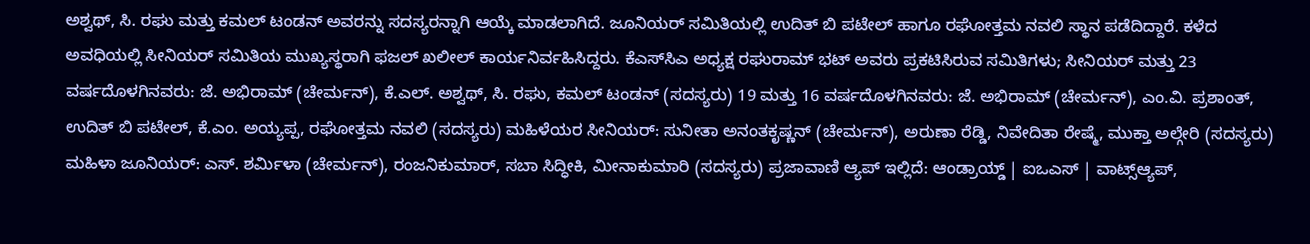ಅಶ್ವಥ್, ಸಿ. ರಘು ಮತ್ತು ಕಮಲ್ ಟಂಡನ್ ಅವರನ್ನು ಸದಸ್ಯರನ್ನಾಗಿ ಆಯ್ಕೆ ಮಾಡಲಾಗಿದೆ. ಜೂನಿಯರ್ ಸಮಿತಿಯಲ್ಲಿ ಉದಿತ್ ಬಿ ಪಟೇಲ್ ಹಾಗೂ ರಘೋತ್ತಮ ನವಲಿ ಸ್ಥಾನ ಪಡೆದಿದ್ದಾರೆ. ಕಳೆದ ಅವಧಿಯಲ್ಲಿ ಸೀನಿಯರ್ ಸಮಿತಿಯ ಮುಖ್ಯಸ್ಥರಾಗಿ ಫಜಲ್ ಖಲೀಲ್ ಕಾರ್ಯನಿರ್ವಹಿಸಿದ್ದರು. ಕೆಎಸ್‌ಸಿಎ ಅಧ್ಯಕ್ಷ ರಘುರಾಮ್ ಭಟ್ ಅವರು ಪ್ರಕಟಿಸಿರುವ ಸಮಿತಿಗಳು; ಸೀನಿಯರ್ ಮತ್ತು 23 ವರ್ಷದೊಳಗಿನವರು: ಜೆ. ಅಭಿರಾಮ್ (ಚೇರ್ಮನ್), ಕೆ.ಎಲ್. ಅಶ್ವಥ್‌, ಸಿ. ರಘು, ಕಮಲ್ ಟಂಡನ್ (ಸದಸ್ಯರು) 19 ಮತ್ತು 16 ವರ್ಷದೊಳಗಿನವರು: ಜೆ. ಅಭಿರಾಮ್ (ಚೇರ್ಮನ್), ಎಂ.ವಿ. ಪ್ರಶಾಂತ್, ಉದಿತ್ ಬಿ ಪಟೇಲ್, ಕೆ.ಎಂ. ಅಯ್ಯಪ್ಪ, ರಘೋತ್ತಮ ನವಲಿ (ಸದಸ್ಯರು) ಮಹಿಳೆಯರ ಸೀನಿಯರ್: ಸುನೀತಾ ಅನಂತಕೃಷ್ಣನ್ (ಚೇರ್ಮನ್), ಅರುಣಾ ರೆಡ್ಡಿ, ನಿವೇದಿತಾ ರೇಷ್ಮೆ, ಮುಕ್ತಾ ಅಲ್ಗೇರಿ (ಸದಸ್ಯರು) ಮಹಿಳಾ ಜೂನಿಯರ್: ಎಸ್. ಶರ್ಮಿಳಾ (ಚೇರ್ಮನ್), ರಂಜನಿಕುಮಾರ್, ಸಬಾ ಸಿದ್ಧೀಕಿ, ಮೀನಾಕುಮಾರಿ (ಸದಸ್ಯರು) ಪ್ರಜಾವಾಣಿ ಆ್ಯಪ್ ಇಲ್ಲಿದೆ: ಆಂಡ್ರಾಯ್ಡ್ | ಐಒಎಸ್ | ವಾಟ್ಸ್ಆ್ಯಪ್,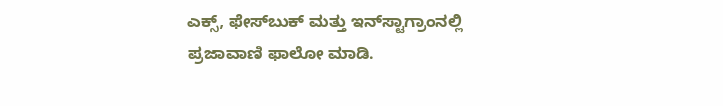ಎಕ್ಸ್, ಫೇಸ್‌ಬುಕ್ ಮತ್ತು ಇನ್‌ಸ್ಟಾಗ್ರಾಂನಲ್ಲಿ ಪ್ರಜಾವಾಣಿ ಫಾಲೋ ಮಾಡಿ.